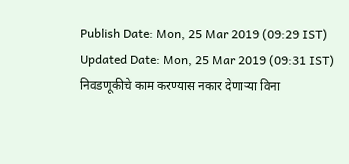Publish Date: Mon, 25 Mar 2019 (09:29 IST)
Updated Date: Mon, 25 Mar 2019 (09:31 IST)
निवडणूकीचे काम करण्यास नकार देणाऱ्या विना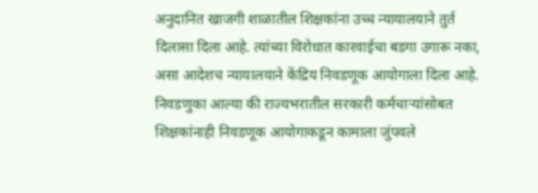अनुदानित खाजगी शाळातील शिक्षकांना उच्च न्यायालयाने तुर्त दिलासा दिला आहे. त्यांच्या विरोधात कारवाईचा बडगा उगारू नका, असा आदेशच न्यायालयाने केंद्रिय निवडणूक आयोगाला दिला आहे.
निवडणुका आल्या की राज्यभरातील सरकारी कर्मचाऱ्यांसोबत शिक्षकांनाही निवडणूक आयोगाकडून कामाला जुंपवले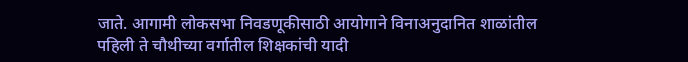जाते. आगामी लोकसभा निवडणूकीसाठी आयोगाने विनाअनुदानित शाळांतील पहिली ते चौथीच्या वर्गातील शिक्षकांची यादी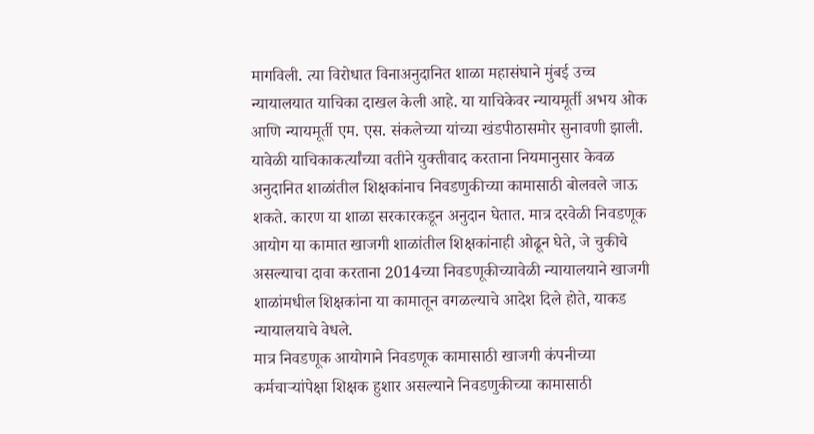मागविली. त्या विरोधात विनाअनुदानित शाळा महासंघाने मुंबई उच्च न्यायालयात याचिका दाखल केली आहे. या याचिकेवर न्यायमूर्ती अभय ओक आणि न्यायमूर्ती एम. एस. संकलेच्या यांच्या खंडपीठासमोर सुनावणी झाली.
यावेळी याचिकाकर्त्यांच्या वतीने युक्तीवाद करताना नियमानुसार केवळ अनुदानित शाळांतील शिक्षकांनाच निवडणुकीच्या कामासाठी बोलवले जाऊ शकते. कारण या शाळा सरकारकडून अनुदान घेतात. मात्र दरवेळी निवडणूक आयोग या कामात खाजगी शाळांतील शिक्षकांनाही ओढून घेते, जे चुकीचे असल्याचा दावा करताना 2014च्या निवडणूकीच्यावेळी न्यायालयाने खाजगी शाळांमधील शिक्षकांना या कामातून वगळल्याचे आदेश दिले होते, याकड न्यायालयाचे वेधले.
मात्र निवडणूक आयोगाने निवडणूक कामासाठी खाजगी कंपनीच्या कर्मचाऱ्यांपेक्षा शिक्षक हुशार असल्याने निवडणुकीच्या कामासाठी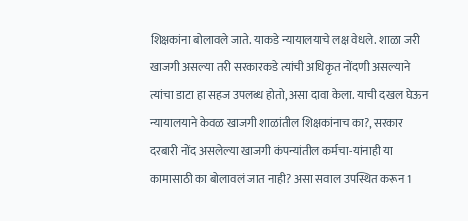शिक्षकांना बोलावले जाते. याकडे न्यायालयाचे लक्ष वेधले. शाळा जरी खाजगी असल्या तरी सरकारकडे त्यांची अधिकृत नोंदणी असल्याने त्यांचा डाटा हा सहज उपलब्ध होतो, असा दावा केला. याची दखल घेऊन न्यायालयाने केवळ खाजगी शाळांतील शिक्षकांनाच का?, सरकार दरबारी नोंद असलेल्या खाजगी कंपन्यांतील कर्मचा-यांनाही या कामासाठी का बोलावलं जात नाही? असा सवाल उपस्थित करून 1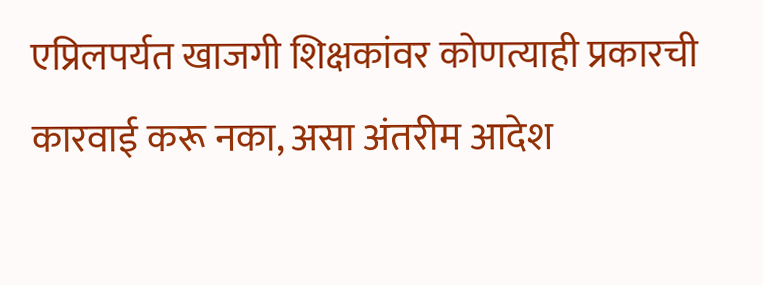एप्रिलपर्यत खाजगी शिक्षकांवर कोणत्याही प्रकारची कारवाई करू नका, असा अंतरीम आदेश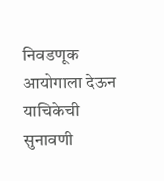निवडणूक आयोगाला देऊन याचिकेची सुनावणी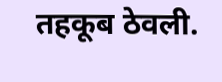तहकूब ठेवली.